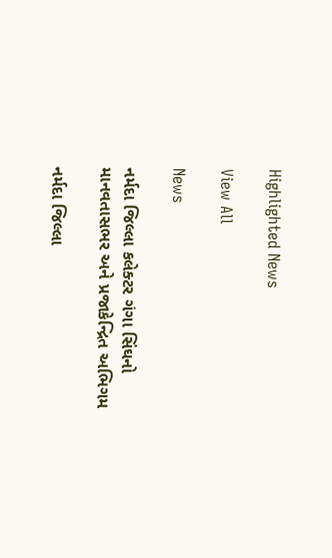Highlighted News

View All

News

નર્મદા જિલ્લા કલેક્ટર ગંગા સિંઘનો માનવતાસભર અને પ્રજાકેન્દ્રિત અભિગમ

નર્મદા જિલ્લા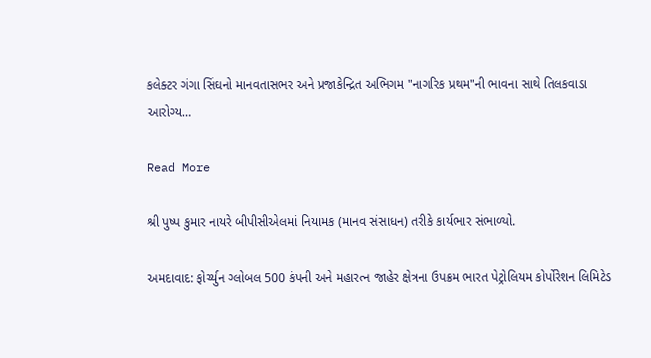કલેક્ટર ગંગા સિંઘનો માનવતાસભર અને પ્રજાકેન્દ્રિત અભિગમ "નાગરિક પ્રથમ"ની ભાવના સાથે તિલકવાડા આરોગ્ય…

Read More

શ્રી પુષ્પ કુમાર નાયરે બીપીસીએલમાં નિયામક (માનવ સંસાધન) તરીકે કાર્યભાર સંભાળ્યો.

અમદાવાદ: ફોર્ચ્યુન ગ્લોબલ 500 કંપની અને મહારત્ન જાહેર ક્ષેત્રના ઉપક્રમ ભારત પેટ્રોલિયમ કોર્પોરેશન લિમિટેડ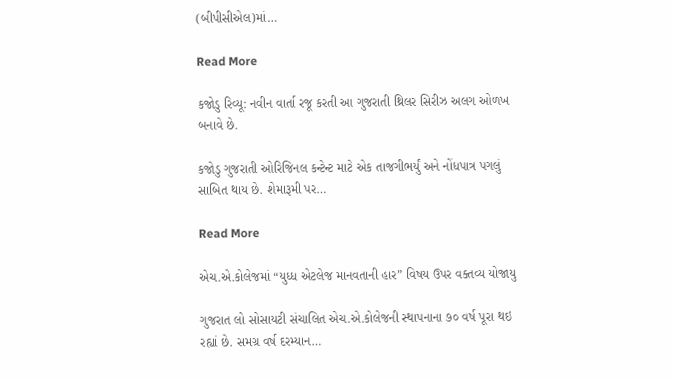(બીપીસીએલ)માં…

Read More

કજોડુ રિવ્યૂ: નવીન વાર્તા રજૂ કરતી આ ગુજરાતી થ્રિલર સિરીઝ અલગ ઓળખ બનાવે છે.

કજોડુ ગુજરાતી ઓરિજિનલ કન્ટેન્ટ માટે એક તાજગીભર્યું અને નોંધપાત્ર પગલું સાબિત થાય છે. શેમારૂમી પર…

Read More

એચ.એ.કોલેજમાં “યુધ્ધ એટલેજ માનવતાની હાર” વિષય ઉપર વક્તવ્ય યોજાયુ

ગુજરાત લો સોસાયટી સંચાલિત એચ.એ.કોલેજની સ્થાપનાના ૭૦ વર્ષ પૂરા થઇ રહ્યાં છે. સમગ્ર વર્ષ દરમ્યાન…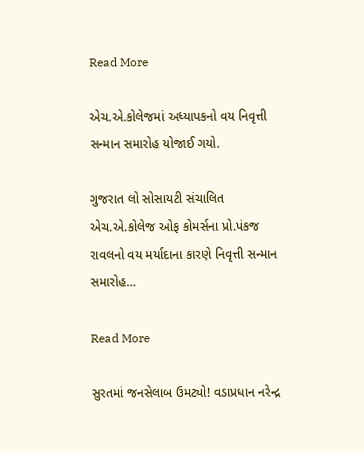Read More

એચ.એ.કોલેજમાં અધ્યાપકનો વય નિવૃત્તી સન્માન સમારોહ યોજાઈ ગયો.

ગુજરાત લો સોસાયટી સંચાલિત એચ.એ.કોલેજ ઓફ કોમર્સના પ્રો.પંકજ રાવલનો વય મર્યાદાના કારણે નિવૃત્તી સન્માન સમારોહ…

Read More

સુરતમાં જનસેલાબ ઉમટ્યો! વડાપ્રધાન નરેન્દ્ર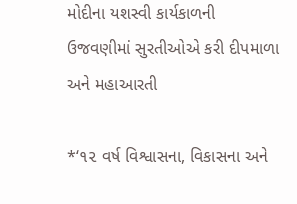મોદીના યશસ્વી કાર્યકાળની ઉજવણીમાં સુરતીઓએ કરી દીપમાળા અને મહાઆરતી

*‘૧૨ વર્ષ વિશ્વાસના, વિકાસના અને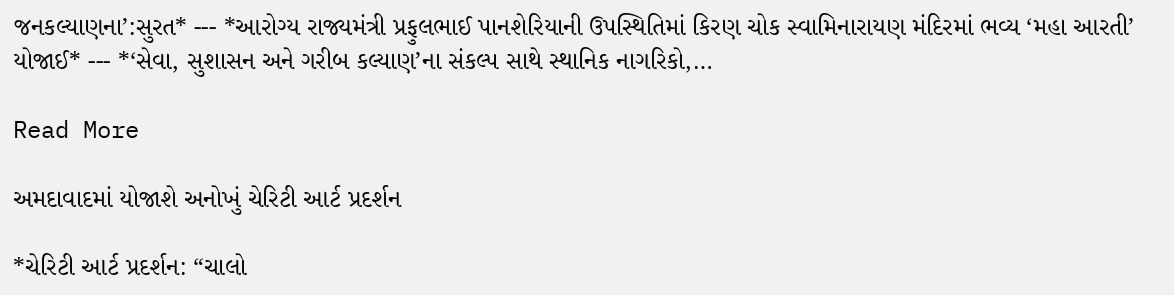જનકલ્યાણના’:સુરત* --- *આરોગ્ય રાજ્યમંત્રી પ્રફુલભાઈ પાનશેરિયાની ઉપસ્થિતિમાં કિરણ ચોક સ્વામિનારાયણ મંદિરમાં ભવ્ય ‘મહા આરતી’ યોજાઈ* --- *‘સેવા, સુશાસન અને ગરીબ કલ્યાણ’ના સંકલ્પ સાથે સ્થાનિક નાગરિકો,…

Read More

અમદાવાદમાં યોજાશે અનોખું ચેરિટી આર્ટ પ્રદર્શન

*ચેરિટી આર્ટ પ્રદર્શન: “ચાલો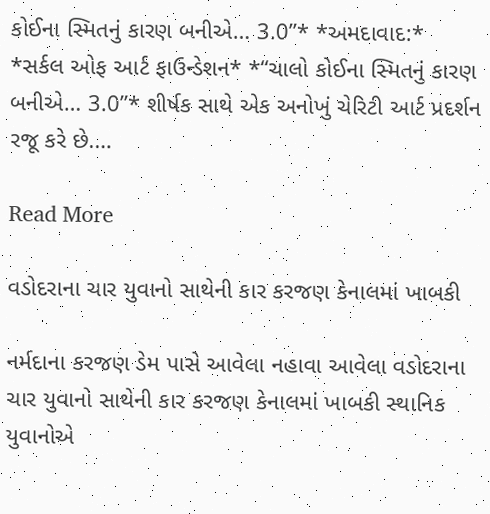કોઈના સ્મિતનું કારણ બનીએ… 3.0”* *અમદાવાદ:* *સર્કલ ઓફ આર્ટ ફાઉન્ડેશન* *“ચાલો કોઈના સ્મિતનું કારણ બનીએ… 3.0”* શીર્ષક સાથે એક અનોખું ચેરિટી આર્ટ પ્રદર્શન રજૂ કરે છે.…

Read More

વડોદરાના ચાર યુવાનો સાથેની કાર કરજણ કેનાલમાં ખાબકી

નર્મદાના કરજણ ડેમ પાસે આવેલા નહાવા આવેલા વડોદરાના ચાર યુવાનો સાથેની કાર કરજણ કેનાલમાં ખાબકી સ્થાનિક યુવાનોએ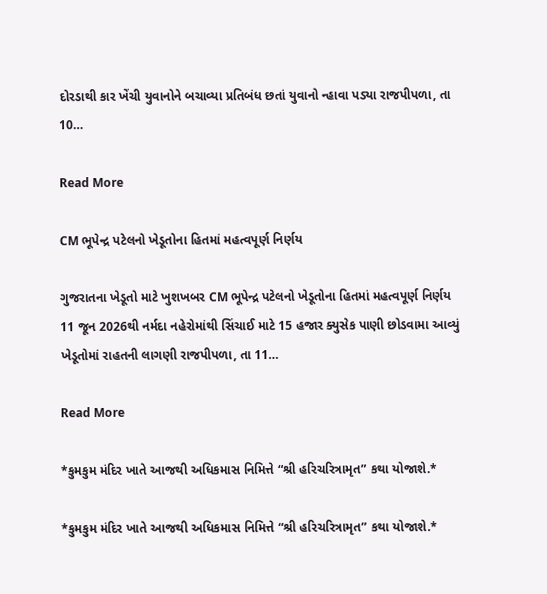દોરડાથી કાર ખેંચી યુવાનોને બચાવ્યા પ્રતિબંધ છતાં યુવાનો ન્હાવા પડ્યા રાજપીપળા, તા 10…

Read More

CM ભૂપેન્દ્ર પટેલનો ખેડૂતોના હિતમાં મહત્વપૂર્ણ નિર્ણય

ગુજરાતના ખેડૂતો માટે ખુશખબર CM ભૂપેન્દ્ર પટેલનો ખેડૂતોના હિતમાં મહત્વપૂર્ણ નિર્ણય 11 જૂન 2026થી નર્મદા નહેરોમાંથી સિંચાઈ માટે 15 હજાર ક્યુસેક પાણી છોડવામા આવ્યું ખેડૂતોમાં રાહતની લાગણી રાજપીપળા, તા 11…

Read More

*કુમકુમ મંદિર ખાતે આજથી અધિકમાસ નિમિત્તે “શ્રી હરિચરિત્રામૃત” કથા યોજાશે.*

*કુમકુમ મંદિર ખાતે આજથી અધિકમાસ નિમિત્તે “શ્રી હરિચરિત્રામૃત” કથા યોજાશે.*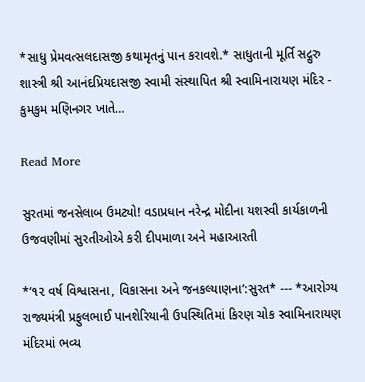*સાધુ પ્રેમવત્સલદાસજી કથામૃતનું પાન કરાવશે.* સાધુતાની મૂર્તિ સદ્ગુરુ શાસ્ત્રી શ્રી આનંદપ્રિયદાસજી સ્વામી સંસ્થાપિત શ્રી સ્વામિનારાયણ મંદિર - કુમકુમ મણિનગર ખાતે…

Read More

સુરતમાં જનસેલાબ ઉમટ્યો! વડાપ્રધાન નરેન્દ્ર મોદીના યશસ્વી કાર્યકાળની ઉજવણીમાં સુરતીઓએ કરી દીપમાળા અને મહાઆરતી

*‘૧૨ વર્ષ વિશ્વાસના, વિકાસના અને જનકલ્યાણના’:સુરત* --- *આરોગ્ય રાજ્યમંત્રી પ્રફુલભાઈ પાનશેરિયાની ઉપસ્થિતિમાં કિરણ ચોક સ્વામિનારાયણ મંદિરમાં ભવ્ય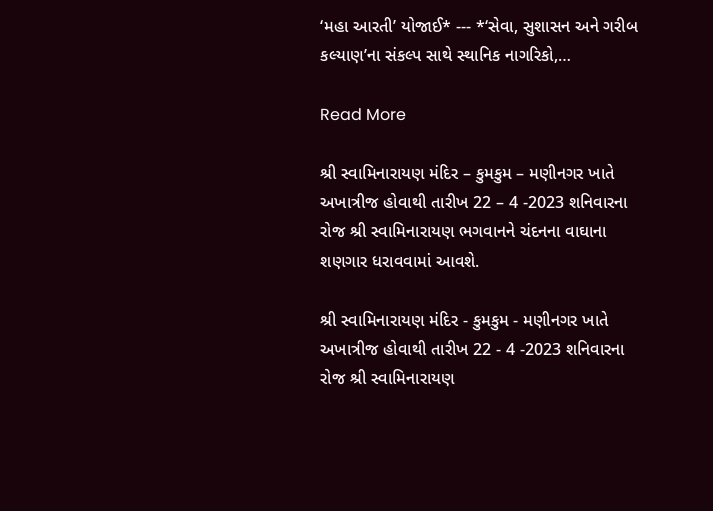‘મહા આરતી’ યોજાઈ* --- *‘સેવા, સુશાસન અને ગરીબ કલ્યાણ’ના સંકલ્પ સાથે સ્થાનિક નાગરિકો,…

Read More

શ્રી સ્વામિનારાયણ મંદિર – કુમકુમ – મણીનગર ખાતે અખાત્રીજ હોવાથી તારીખ 22 – 4 -2023 શનિવારના રોજ શ્રી સ્વામિનારાયણ ભગવાનને ચંદનના વાઘાના શણગાર ધરાવવામાં આવશે.

શ્રી સ્વામિનારાયણ મંદિર - કુમકુમ - મણીનગર ખાતે અખાત્રીજ હોવાથી તારીખ 22 - 4 -2023 શનિવારના રોજ શ્રી સ્વામિનારાયણ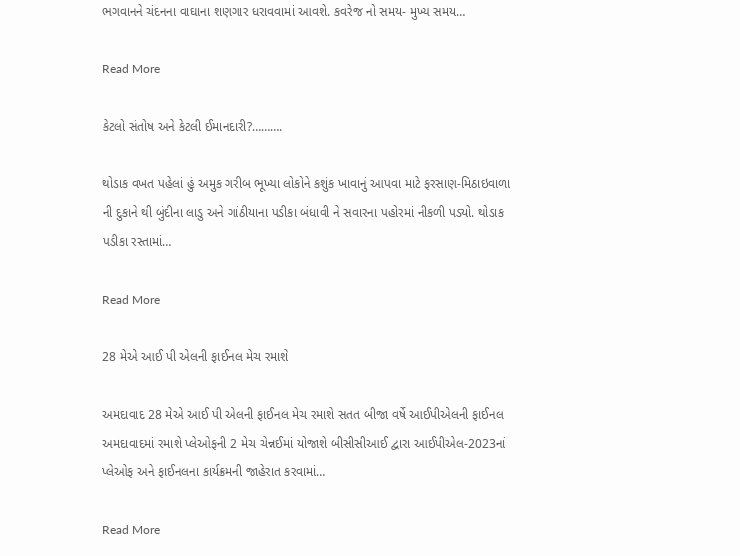ભગવાનને ચંદનના વાઘાના શણગાર ધરાવવામાં આવશે. કવરેજ નો સમય- મુખ્ય સમય…

Read More

કેટલો સંતોષ અને કેટલી ઈમાનદારી?……….

થોડાક વખત પહેલાં હું અમુક ગરીબ ભૂખ્યા લોકોને કશુંક ખાવાનું આપવા માટે ફરસાણ-મિઠાઇવાળા ની દુકાને થી બુંદીના લાડુ અને ગાંઠીયાના પડીકા બંધાવી ને સવારના પહોરમાં નીકળી પડ્યો. થોડાક પડીકા રસ્તામાં…

Read More

28 મેએ આઈ પી એલની ફાઈનલ મેચ રમાશે

અમદાવાદ 28 મેએ આઈ પી એલની ફાઈનલ મેચ રમાશે સતત બીજા વર્ષે આઈપીએલની ફાઈનલ અમદાવાદમાં રમાશે પ્લેઓફની 2 મેચ ચેન્નઈમાં યોજાશે બીસીસીઆઈ દ્વારા આઈપીએલ-2023નાં પ્લેઓફ અને ફાઈનલના કાર્યક્રમની જાહેરાત કરવામાં…

Read More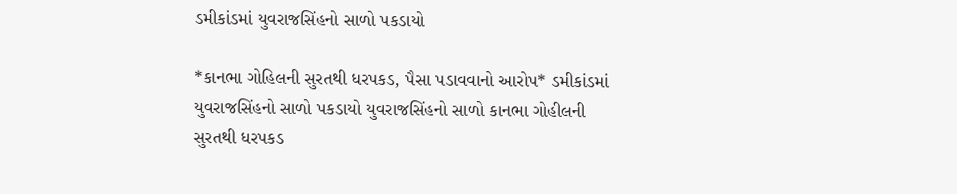ડમીકાંડમાં યુવરાજસિંહનો સાળો પકડાયો

*કાનભા ગોહિલની સુરતથી ધરપકડ, પૈસા પડાવવાનો આરોપ* ડમીકાંડમાં યુવરાજસિંહનો સાળો પકડાયો યુવરાજસિંહનો સાળો કાનભા ગોહીલની સુરતથી ધરપકડ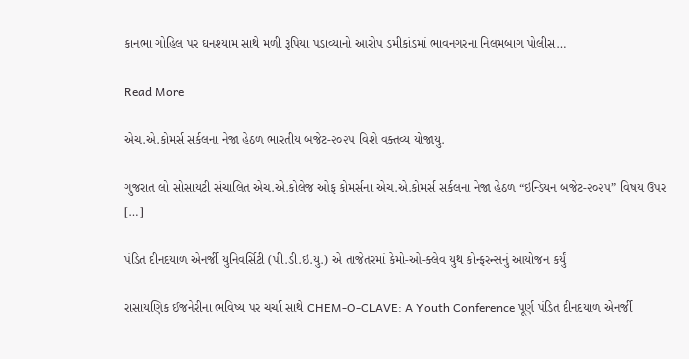કાનભા ગોહિલ પર ઘનશ્યામ સાથે મળી રૂપિયા પડાવ્યાનો આરોપ ડમીકાંડમાં ભાવનગરના નિલમબાગ પોલીસ…

Read More

એચ.એ.કોમર્સ સર્કલના નેજા હેઠળ ભારતીય બજેટ-૨૦૨૫ વિશે વક્તવ્ય યોજાયુ.

ગુજરાત લો સોસાયટી સંચાલિત એચ.એ.કોલેજ ઓફ કોમર્સના એચ.એ.કોમર્સ સર્કલના નેજા હેઠળ “ઇન્ડિયન બજેટ-૨૦૨૫” વિષય ઉપર […]

પંડિત દીનદયાળ એનર્જી યુનિવર્સિટી (પી.ડી.ઇ.યુ.) એ તાજેતરમાં કેમો-ઓ-ક્લેવ યુથ કોન્ફરન્સનું આયોજન કર્યું

રાસાયણિક ઈજનેરીના ભવિષ્ય પર ચર્ચા સાથે CHEM-O-CLAVE: A Youth Conference પૂર્ણ પંડિત દીનદયાળ એનર્જી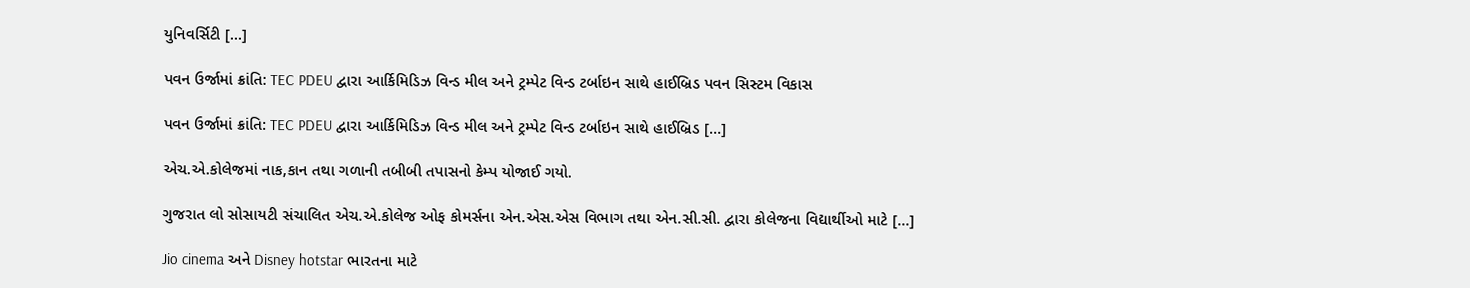યુનિવર્સિટી […]

પવન ઉર્જામાં ક્રાંતિ: TEC PDEU દ્વારા આર્કિમિડિઝ વિન્ડ મીલ અને ટ્રમ્પેટ વિન્ડ ટર્બાઇન સાથે હાઈબ્રિડ પવન સિસ્ટમ વિકાસ

પવન ઉર્જામાં ક્રાંતિ: TEC PDEU દ્વારા આર્કિમિડિઝ વિન્ડ મીલ અને ટ્રમ્પેટ વિન્ડ ટર્બાઇન સાથે હાઈબ્રિડ […]

એચ.એ.કોલેજમાં નાક,કાન તથા ગળાની તબીબી તપાસનો કેમ્પ યોજાઈ ગયો.

ગુજરાત લો સોસાયટી સંચાલિત એચ.એ.કોલેજ ઓફ કોમર્સના એન.એસ.એસ વિભાગ તથા એન.સી.સી. દ્વારા કોલેજના વિદ્યાર્થીઓ માટે […]

Jio cinema અને Disney hotstar ભારતના માટે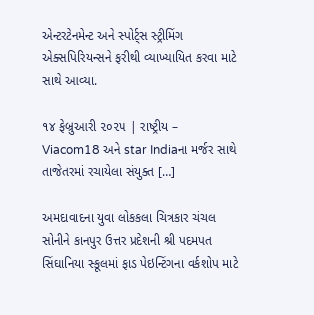એન્ટરટેનમેન્ટ અને સ્પોર્ટ્સ સ્ટ્રીમિંગ એક્સપિરિયન્સને ફરીથી વ્યાખ્યાયિત કરવા માટે સાથે આવ્યા.

૧૪ ફેબ્રુઆરી ૨૦૨૫ | રાષ્ટ્રીય – Viacom18 અને star Indiaના મર્જર સાથે તાજેતરમાં રચાયેલા સંયુક્ત […]

અમદાવાદના યુવા લોકકલા ચિત્રકાર ચંચલ સોનીને કાનપુર ઉત્તર પ્રદેશની શ્રી પદમપત સિંઘાનિયા સ્કૂલમાં ફાડ પેઇન્ટિંગના વર્કશોપ માટે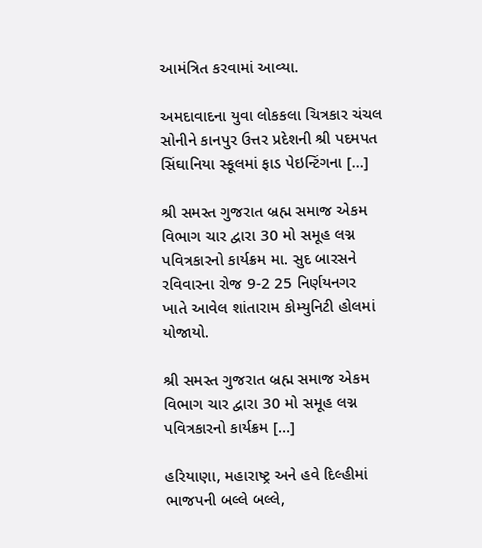આમંત્રિત કરવામાં આવ્યા.

અમદાવાદના યુવા લોકકલા ચિત્રકાર ચંચલ સોનીને કાનપુર ઉત્તર પ્રદેશની શ્રી પદમપત સિંઘાનિયા સ્કૂલમાં ફાડ પેઇન્ટિંગના […]

શ્રી સમસ્ત ગુજરાત બ્રહ્મ સમાજ એકમ વિભાગ ચાર દ્વારા 30 મો સમૂહ લગ્ન પવિત્રકારનો કાર્યક્રમ મા. સુદ બારસને રવિવારના રોજ 9-2 25 નિર્ણયનગર ખાતે આવેલ શાંતારામ કોમ્યુનિટી હોલમાં યોજાયો.

શ્રી સમસ્ત ગુજરાત બ્રહ્મ સમાજ એકમ વિભાગ ચાર દ્વારા 30 મો સમૂહ લગ્ન પવિત્રકારનો કાર્યક્રમ […]

હરિયાણા, મહારાષ્ટ્ર અને હવે દિલ્હીમાં ભાજપની બલ્લે બલ્લે,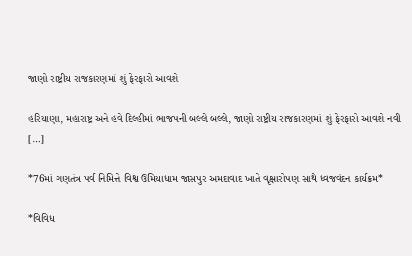જાણો રાષ્ટ્રીય રાજકારણમાં શું ફેરફારો આવશે

હરિયાણા, મહારાષ્ટ્ર અને હવે દિલ્હીમાં ભાજપની બલ્લે બલ્લે, જાણો રાષ્ટ્રીય રાજકારણમાં શું ફેરફારો આવશે નવી […]

*76માં ગણતંત્ર પર્વ નિમિત્તે વિશ્વ ઉમિયાધામ જાસપુર અમદાવાદ ખાતે વૃક્ષારોપણ સાથે ધ્વજવંદન કાર્યક્રમ*

*વિવિધ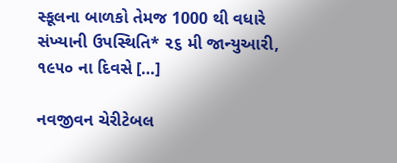સ્કૂલના બાળકો તેમજ 1000 થી વધારે સંખ્યાની ઉપસ્થિતિ* ૨૬ મી જાન્યુઆરી, ૧૯૫૦ ના દિવસે […]

નવજીવન ચેરીટેબલ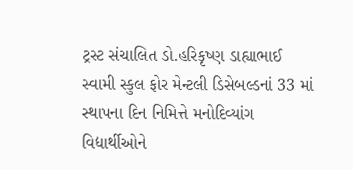ટ્રસ્ટ સંચાલિત ડો.હરિકૃષ્ણ ડાહ્યાભાઈ સ્વામી સ્કુલ ફોર મેન્ટલી ડિસેબલ્ડનાં 33 માં સ્થાપના દિન નિમિત્તે મનોદિવ્યાંગ વિદ્યાર્થીઓને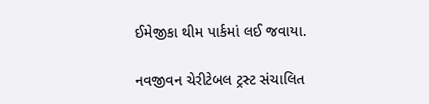ઈમેજીકા થીમ પાર્કમાં લઈ જવાયા.

નવજીવન ચેરીટેબલ ટ્રસ્ટ સંચાલિત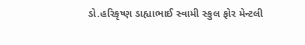ડો.હરિકૃષ્ણ ડાહ્યાભાઈ સ્વામી સ્કુલ ફોર મેન્ટલી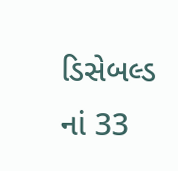ડિસેબલ્ડ નાં 33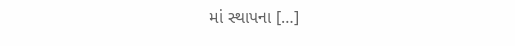માં સ્થાપના […]